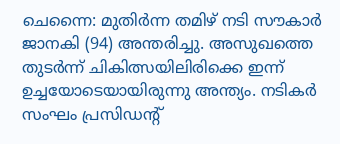ചെന്നൈ: മുതിർന്ന തമിഴ് നടി സൗകാർ ജാനകി (94) അന്തരിച്ചു. അസുഖത്തെ തുടർന്ന് ചികിത്സയിലിരിക്കെ ഇന്ന് ഉച്ചയോടെയായിരുന്നു അന്ത്യം. നടികർ സംഘം പ്രസിഡന്റ്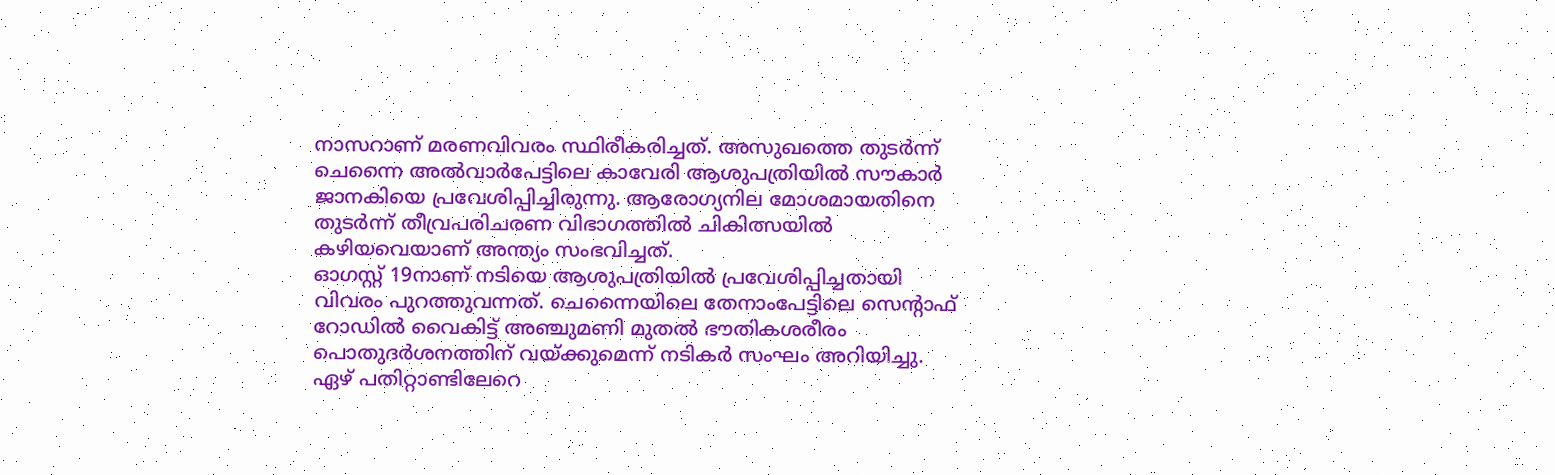നാസറാണ് മരണവിവരം സ്ഥിരീകരിച്ചത്. അസുഖത്തെ തുടർന്ന് ചെന്നൈ അൽവാർപേട്ടിലെ കാവേരി ആശുപത്രിയിൽ സൗകാർ ജാനകിയെ പ്രവേശിപ്പിച്ചിരുന്നു. ആരോഗ്യനില മോശമായതിനെ തുടർന്ന് തീവ്രപരിചരണ വിഭാഗത്തിൽ ചികിത്സയിൽ കഴിയവെയാണ് അന്ത്യം സംഭവിച്ചത്.
ഓഗസ്റ്റ് 19നാണ് നടിയെ ആശുപത്രിയിൽ പ്രവേശിപ്പിച്ചതായി വിവരം പുറത്തുവന്നത്. ചെന്നൈയിലെ തേനാംപേട്ടിലെ സെന്റാഫ് റോഡിൽ വൈകിട്ട് അഞ്ചുമണി മുതൽ ഭൗതികശരീരം പൊതുദർശനത്തിന് വയ്ക്കുമെന്ന് നടികർ സംഘം അറിയിച്ചു.
ഏഴ് പതിറ്റാണ്ടിലേറെ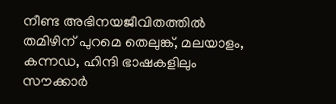നീണ്ട അഭിനയജീവിതത്തിൽ തമിഴിന് പുറമെ തെലുങ്ക്, മലയാളം, കന്നഡ, ഹിന്ദി ഭാഷകളിലും സൗക്കാർ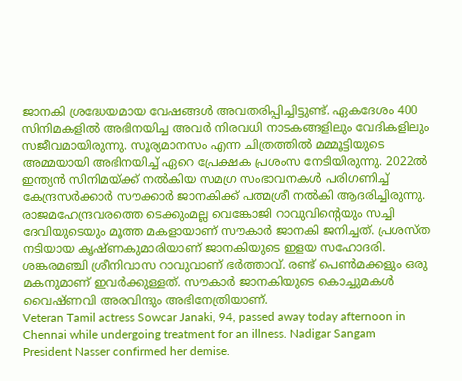ജാനകി ശ്രദ്ധേയമായ വേഷങ്ങൾ അവതരിപ്പിച്ചിട്ടുണ്ട്. ഏകദേശം 400 സിനിമകളിൽ അഭിനയിച്ച അവർ നിരവധി നാടകങ്ങളിലും വേദികളിലും സജീവമായിരുന്നു. സൂര്യമാനസം എന്ന ചിത്രത്തിൽ മമ്മൂട്ടിയുടെ അമ്മയായി അഭിനയിച്ച് ഏറെ പ്രേക്ഷക പ്രശംസ നേടിയിരുന്നു. 2022ൽ ഇന്ത്യൻ സിനിമയ്ക്ക് നൽകിയ സമഗ്ര സംഭാവനകൾ പരിഗണിച്ച് കേന്ദ്രസർക്കാർ സൗക്കാർ ജാനകിക്ക് പത്മശ്രീ നൽകി ആദരിച്ചിരുന്നു.
രാജമഹേന്ദ്രവരത്തെ ടെക്കുംമല്ല വെങ്കോജി റാവുവിന്റെയും സച്ചി ദേവിയുടെയും മൂത്ത മകളായാണ് സൗകാർ ജാനകി ജനിച്ചത്. പ്രശസ്ത നടിയായ കൃഷ്ണകുമാരിയാണ് ജാനകിയുടെ ഇളയ സഹോദരി. ശങ്കരമഞ്ചി ശ്രീനിവാസ റാവുവാണ് ഭർത്താവ്. രണ്ട് പെൺമക്കളും ഒരു മകനുമാണ് ഇവർക്കുള്ളത്. സൗകാർ ജാനകിയുടെ കൊച്ചുമകൾ വൈഷ്ണവി അരവിന്ദും അഭിനേത്രിയാണ്.
Veteran Tamil actress Sowcar Janaki, 94, passed away today afternoon in Chennai while undergoing treatment for an illness. Nadigar Sangam President Nasser confirmed her demise.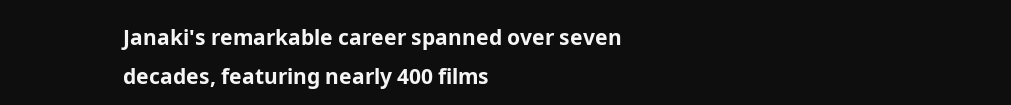Janaki's remarkable career spanned over seven decades, featuring nearly 400 films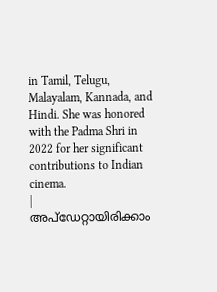in Tamil, Telugu, Malayalam, Kannada, and Hindi. She was honored with the Padma Shri in 2022 for her significant contributions to Indian cinema.
|
അപ്ഡേറ്റായിരിക്കാം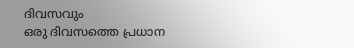ദിവസവും
ഒരു ദിവസത്തെ പ്രധാന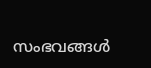സംഭവങ്ങൾ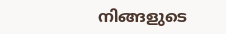നിങ്ങളുടെ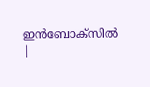ഇൻബോക്സിൽ |